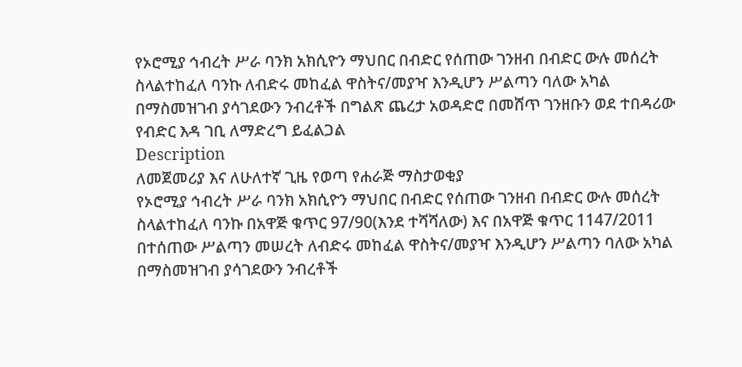የኦሮሚያ ኅብረት ሥራ ባንክ አክሲዮን ማህበር በብድር የሰጠው ገንዘብ በብድር ውሉ መሰረት ስላልተከፈለ ባንኩ ለብድሩ መከፈል ዋስትና/መያዣ እንዲሆን ሥልጣን ባለው አካል በማስመዝገብ ያሳገደውን ንብረቶች በግልጽ ጨረታ አወዳድሮ በመሸጥ ገንዘቡን ወደ ተበዳሪው የብድር እዳ ገቢ ለማድረግ ይፈልጋል
Description
ለመጀመሪያ እና ለሁለተኛ ጊዜ የወጣ የሐራጅ ማስታወቂያ
የኦሮሚያ ኅብረት ሥራ ባንክ አክሲዮን ማህበር በብድር የሰጠው ገንዘብ በብድር ውሉ መሰረት ስላልተከፈለ ባንኩ በአዋጅ ቁጥር 97/90(እንደ ተሻሻለው) እና በአዋጅ ቁጥር 1147/2011 በተሰጠው ሥልጣን መሠረት ለብድሩ መከፈል ዋስትና/መያዣ እንዲሆን ሥልጣን ባለው አካል በማስመዝገብ ያሳገደውን ንብረቶች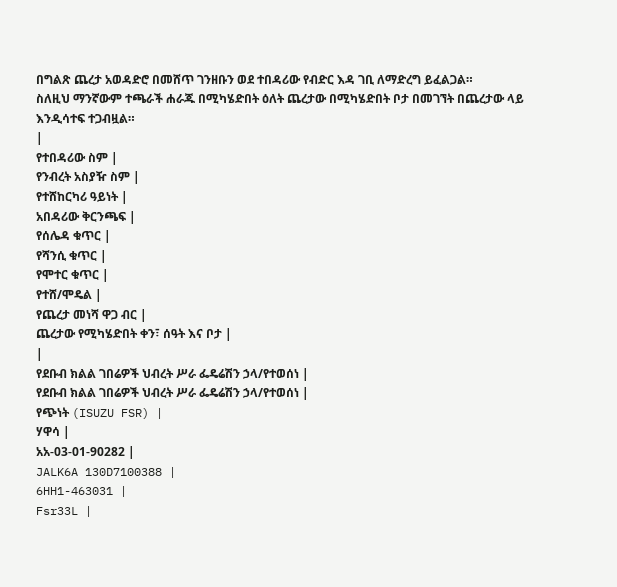በግልጽ ጨረታ አወዳድሮ በመሸጥ ገንዘቡን ወደ ተበዳሪው የብድር እዳ ገቢ ለማድረግ ይፈልጋል።
ስለዚህ ማንኛውም ተጫራች ሐራጁ በሚካሄድበት ዕለት ጨረታው በሚካሄድበት ቦታ በመገኘት በጨረታው ላይ እንዲሳተፍ ተጋብዟል።
|
የተበዳሪው ስም |
የንብረት አስያዥ ስም |
የተሸከርካሪ ዓይነት |
አበዳሪው ቅርንጫፍ |
የሰሌዳ ቁጥር |
የሻንሲ ቁጥር |
የሞተር ቁጥር |
የተሸ/ሞዴል |
የጨረታ መነሻ ዋጋ ብር |
ጨረታው የሚካሄድበት ቀን፣ ሰዓት እና ቦታ |
|
የደቡብ ክልል ገበሬዎች ህብረት ሥራ ፌዴሬሽን ኃላ/የተወሰነ |
የደቡብ ክልል ገበሬዎች ህብረት ሥራ ፌዴሬሽን ኃላ/የተወሰነ |
የጭነት (ISUZU FSR) |
ሃዋሳ |
አአ-03-01-90282 |
JALK6A 130D7100388 |
6HH1-463031 |
Fsr33L |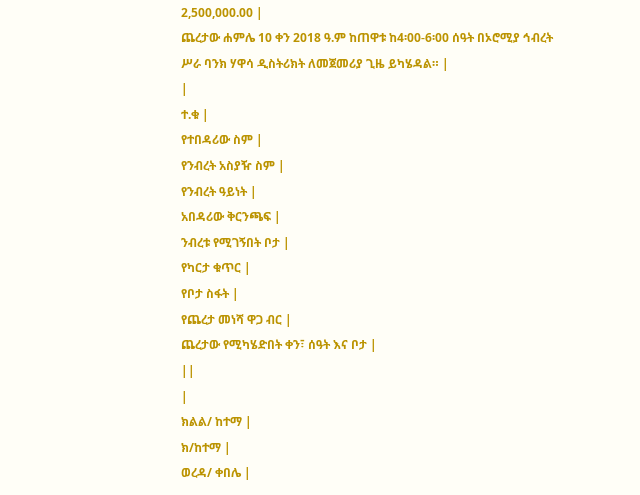2,500,000.00 |
ጨረታው ሐምሌ 10 ቀን 2018 ዓ.ም ከጠዋቱ ከ4፡00-6፡00 ሰዓት በኦሮሚያ ኅብረት ሥራ ባንክ ሃዋሳ ዲስትሪክት ለመጀመሪያ ጊዜ ይካሄዳል። |
|
ተ.ቁ |
የተበዳሪው ስም |
የንብረት አስያዥ ስም |
የንብረት ዓይነት |
አበዳሪው ቅርንጫፍ |
ንብረቱ የሚገኝበት ቦታ |
የካርታ ቁጥር |
የቦታ ስፋት |
የጨረታ መነሻ ዋጋ ብር |
ጨረታው የሚካሄድበት ቀን፣ ሰዓት እና ቦታ |
||
|
ክልል/ ከተማ |
ክ/ከተማ |
ወረዳ/ ቀበሌ |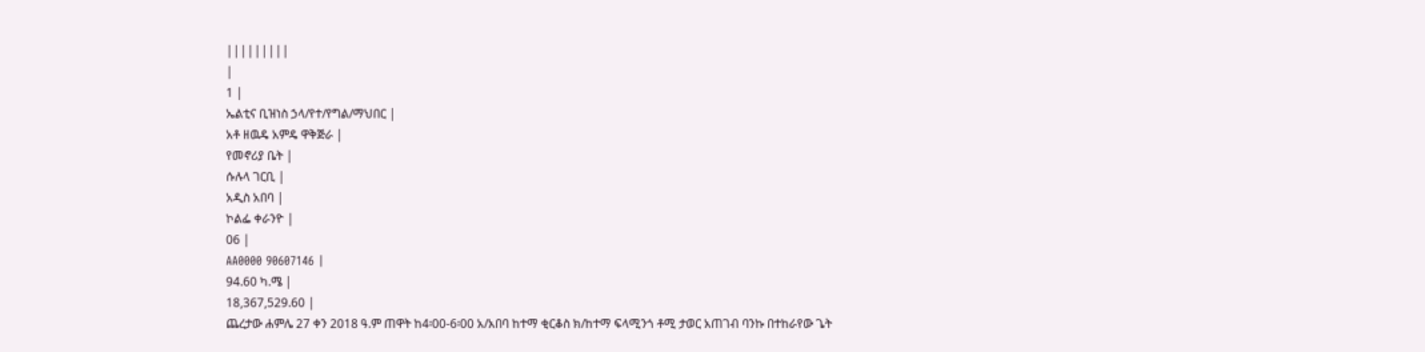|||||||||
|
1 |
ኤልቲና ቢዝነስ ኃላ/የተ/የግል/ማህበር |
አቶ ዘዉዴ አምዴ ዋቅጅራ |
የመኖሪያ ቤት |
ሱሉላ ገርቢ |
አዲስ አበባ |
ኮልፌ ቀራንዮ |
06 |
AA0000 90607146 |
94.60 ካ.ሜ |
18,367,529.60 |
ጨረታው ሐምሌ 27 ቀን 2018 ዓ.ም ጠዋት ከ4፡00-6፡00 አ/አበባ ከተማ ቂርቆስ ክ/ከተማ ፍላሚንጎ ቶሚ ታወር አጠገብ ባንኩ በተከራየው ጌት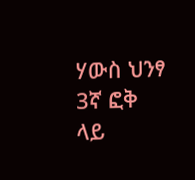ሃውስ ህንፃ 3ኛ ፎቅ ላይ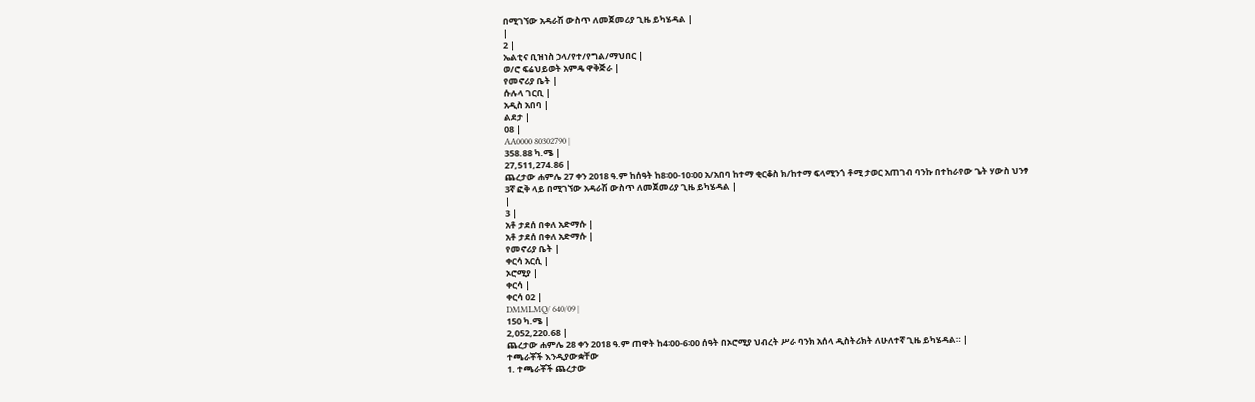በሚገኘው አዳራሽ ውስጥ ለመጀመሪያ ጊዜ ይካሄዳል |
|
2 |
ኤልቲና ቢዝነስ ኃላ/የተ/የግል/ማህበር |
ወ/ሮ ፍሬህይወት አምዴ ዋቅጅራ |
የመኖሪያ ቤት |
ሱሉላ ገርቢ |
አዲስ አበባ |
ልደታ |
08 |
AA0000 80302790 |
358.88 ካ.ሜ |
27,511,274.86 |
ጨረታው ሐምሌ 27 ቀን 2018 ዓ.ም ከሰዓት ከ8፡00-10፡00 አ/አበባ ከተማ ቂርቆስ ክ/ከተማ ፍላሚንጎ ቶሚ ታወር አጠገብ ባንኩ በተከራየው ጌት ሃውስ ህንፃ 3ኛ ፎቅ ላይ በሚገኘው አዳራሽ ውስጥ ለመጀመሪያ ጊዜ ይካሄዳል |
|
3 |
አቶ ታደሰ በቀለ አድማሱ |
አቶ ታደሰ በቀለ አድማሱ |
የመኖሪያ ቤት |
ቀርሳ አርሲ |
ኦሮሚያ |
ቀርሳ |
ቀርሳ 02 |
DMMLMQ/ 640/09 |
150 ካ.ሜ |
2,052,220.68 |
ጨረታው ሐምሌ 28 ቀን 2018 ዓ.ም ጠዋት ከ4፡00-6፡00 ሰዓት በኦሮሚያ ህብረት ሥራ ባንክ አሰላ ዲስትሪክት ለሁለተኛ ጊዜ ይካሄዳል። |
ተጫራቾች እንዲያውቋቸው
1. ተጫራቾች ጨረታው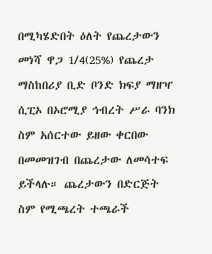በሚካሄድበት ዕለት የጨረታውን መነሻ ዋጋ 1/4(25%) የጨረታ ማስከበሪያ ቢድ ቦንድ ክፍያ ማዘዣ ሲፒኦ በኦሮሚያ ኅብረት ሥራ ባንክ ስም አሰርተው ይዘው ቀርበው በመመዝገብ በጨረታው ለመሳተፍ ይችላሉ። ጨረታውን በድርጅት ስም የሚጫረት ተጫራች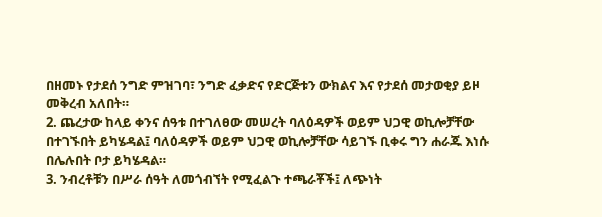በዘመኑ የታደሰ ንግድ ምዝገባ፣ ንግድ ፈቃድና የድርጅቱን ውክልና እና የታደሰ መታወቂያ ይዞ መቅረብ አለበት።
2. ጨረታው ከላይ ቀንና ሰዓቱ በተገለፀው መሠረት ባለዕዳዎች ወይም ህጋዊ ወኪሎቻቸው በተገኙበት ይካሄዳል፤ ባለዕዳዎች ወይም ህጋዊ ወኪሎቻቸው ሳይገኙ ቢቀሩ ግን ሐራጁ እነሱ በሌሉበት ቦታ ይካሄዳል።
3. ንብረቶቹን በሥራ ሰዓት ለመጎብኘት የሚፈልጉ ተጫራቾች፤ ለጭነት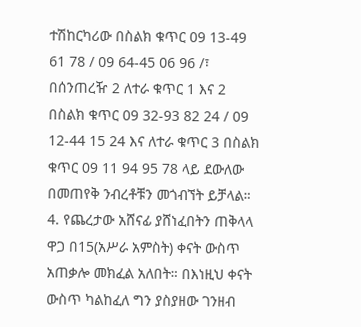ተሽከርካሪው በስልክ ቁጥር 09 13-49 61 78 / 09 64-45 06 96 /፣ በሰንጠረዥ 2 ለተራ ቁጥር 1 እና 2 በስልክ ቁጥር 09 32-93 82 24 / 09 12-44 15 24 እና ለተራ ቁጥር 3 በስልክ ቁጥር 09 11 94 95 78 ላይ ደውለው በመጠየቅ ንብረቶቹን መጎብኘት ይቻላል።
4. የጨረታው አሸናፊ ያሸነፈበትን ጠቅላላ ዋጋ በ15(አሥራ አምስት) ቀናት ውስጥ አጠቃሎ መክፈል አለበት። በእነዚህ ቀናት ውስጥ ካልከፈለ ግን ያስያዘው ገንዘብ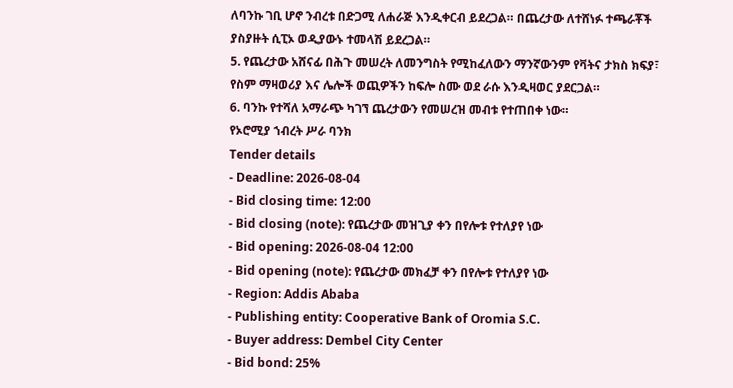ለባንኩ ገቢ ሆኖ ንብረቱ በድጋሚ ለሐራጅ እንዲቀርብ ይደረጋል። በጨረታው ለተሸነፉ ተጫራቾች ያስያዙት ሲፒኦ ወዲያውኑ ተመላሽ ይደረጋል።
5. የጨረታው አሸናፊ በሕጉ መሠረት ለመንግስት የሚከፈለውን ማንኛውንም የቫትና ታክስ ክፍያ፣ የስም ማዛወሪያ እና ሌሎች ወጪዎችን ከፍሎ ስሙ ወደ ራሱ እንዲዛወር ያደርጋል።
6. ባንኩ የተሻለ አማራጭ ካገኘ ጨረታውን የመሠረዝ መብቱ የተጠበቀ ነው።
የኦሮሚያ ኀብረት ሥራ ባንክ
Tender details
- Deadline: 2026-08-04
- Bid closing time: 12:00
- Bid closing (note): የጨረታው መዝጊያ ቀን በየሎቱ የተለያየ ነው
- Bid opening: 2026-08-04 12:00
- Bid opening (note): የጨረታው መክፈቻ ቀን በየሎቱ የተለያየ ነው
- Region: Addis Ababa
- Publishing entity: Cooperative Bank of Oromia S.C.
- Buyer address: Dembel City Center
- Bid bond: 25%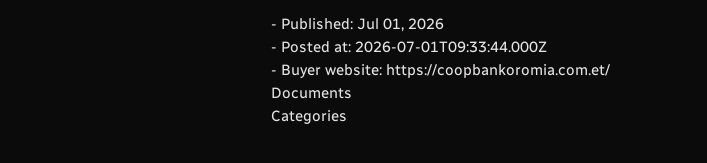- Published: Jul 01, 2026
- Posted at: 2026-07-01T09:33:44.000Z
- Buyer website: https://coopbankoromia.com.et/
Documents
Categories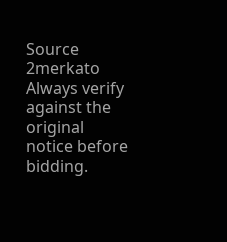Source
2merkato
Always verify against the original notice before bidding.